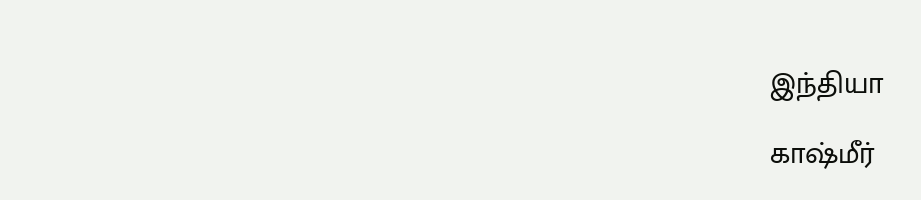இந்தியா

காஷ்மீர்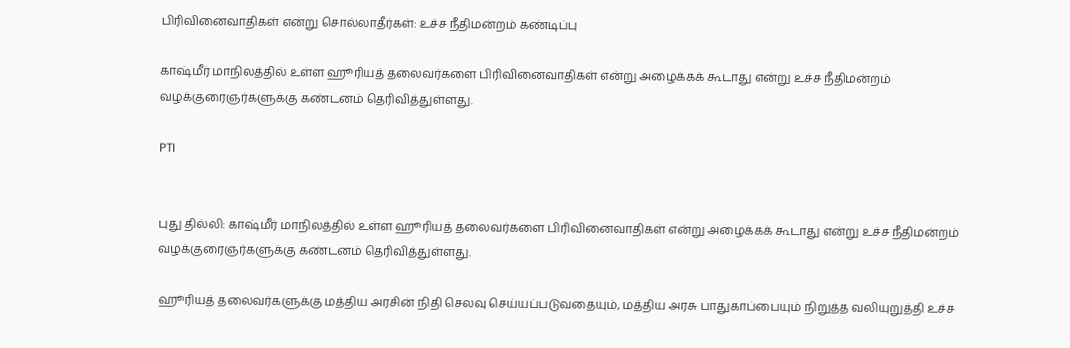பிரிவினைவாதிகள் என்று சொல்லாதீர்கள்: உச்ச நீதிமன்றம் கண்டிப்பு

காஷ்மீர் மாநிலத்தில் உள்ள ஹூரியத் தலைவர்களை பிரிவினைவாதிகள் என்று அழைக்கக் கூடாது என்று உச்ச நீதிமன்றம் வழக்குரைஞர்களுக்கு கண்டனம் தெரிவித்துள்ளது.

PTI


புது தில்லி: காஷ்மீர் மாநிலத்தில் உள்ள ஹூரியத் தலைவர்களை பிரிவினைவாதிகள் என்று அழைக்கக் கூடாது என்று உச்ச நீதிமன்றம் வழக்குரைஞர்களுக்கு கண்டனம் தெரிவித்துள்ளது.

ஹூரியத் தலைவர்களுக்கு மத்திய அரசின் நிதி செலவு செய்யப்படுவதையும், மத்திய அரசு பாதுகாப்பையும் நிறுத்த வலியுறுத்தி உச்ச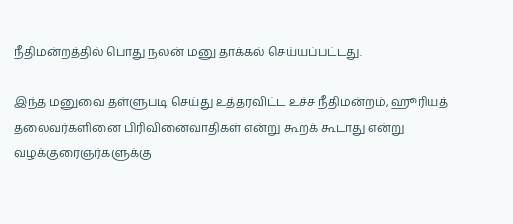நீதிமன்றத்தில் பொது நலன் மனு தாக்கல் செய்யப்பட்டது.

இந்த மனுவை தள்ளுபடி செய்து உத்தரவிட்ட உச்ச நீதிமன்றம், ஹூரியத் தலைவர்களினை பிரிவினைவாதிகள் என்று கூறக் கூடாது என்று வழக்குரைஞர்களுக்கு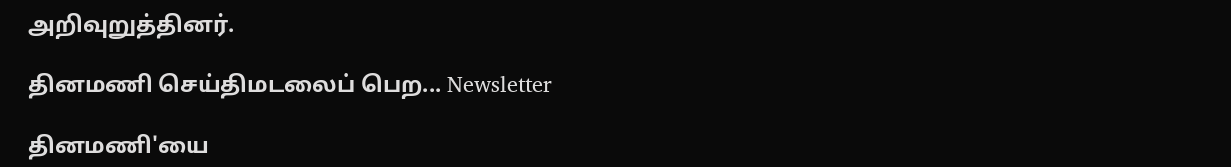அறிவுறுத்தினர்.

தினமணி செய்திமடலைப் பெற... Newsletter

தினமணி'யை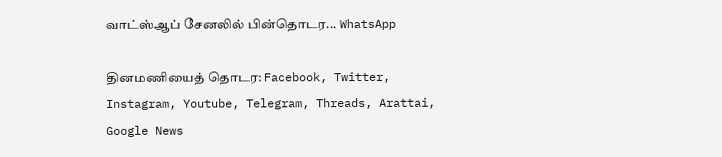வாட்ஸ்ஆப் சேனலில் பின்தொடர... WhatsApp

தினமணியைத் தொடர: Facebook, Twitter, Instagram, Youtube, Telegram, Threads, Arattai, Google News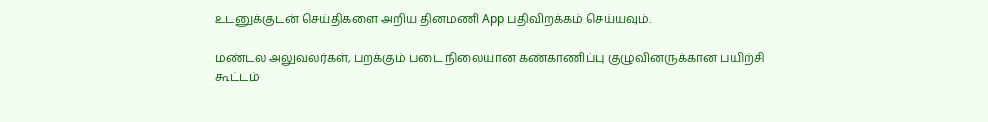உடனுக்குடன் செய்திகளை அறிய தினமணி App பதிவிறக்கம் செய்யவும்.

மண்டல அலுவலர்கள், பறக்கும் படை நிலையான கண்காணிப்பு குழுவினருக்கான பயிற்சி கூட்டம்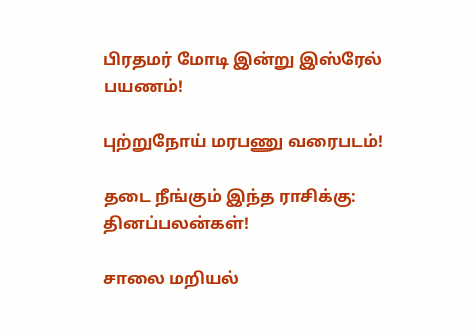பிரதமர் மோடி இன்று இஸ்ரேல் பயணம்!

புற்றுநோய் மரபணு வரைபடம்!

தடை நீங்கும் இந்த ராசிக்கு: தினப்பலன்கள்!

சாலை மறியல்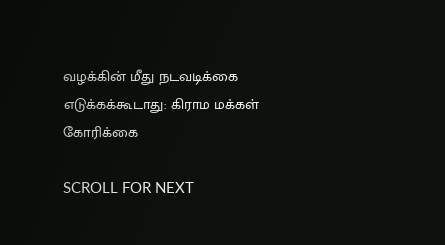வழக்கின் மீது நடவடிக்கை எடுக்கக்கூடாது: கிராம மக்கள் கோரிக்கை

SCROLL FOR NEXT